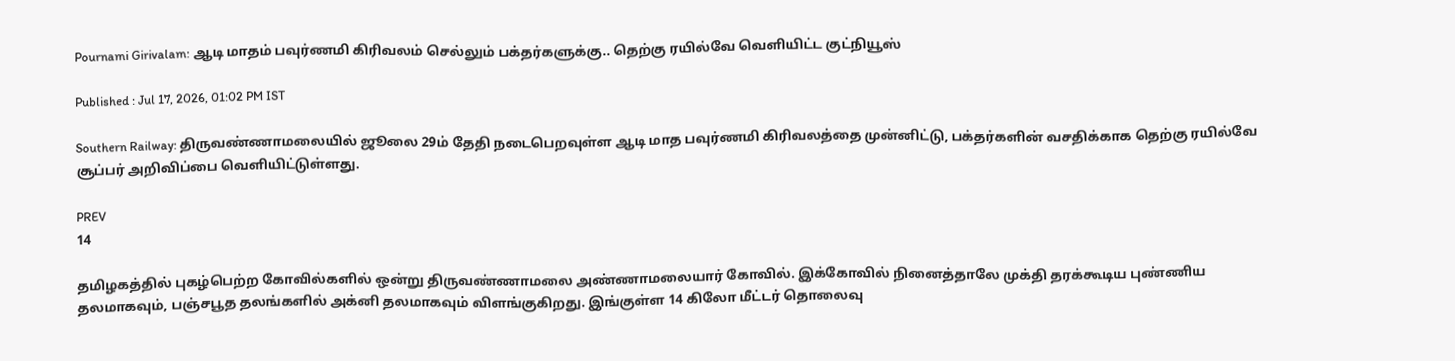Pournami Girivalam: ஆடி மாதம் பவுர்ணமி கிரிவலம் செல்லும் பக்தர்களுக்கு.. தெற்கு ரயில்வே வெளியிட்ட குட்நியூஸ்

Published : Jul 17, 2026, 01:02 PM IST

Southern Railway: திருவண்ணாமலையில் ஜூலை 29ம் தேதி நடைபெறவுள்ள ஆடி மாத பவுர்ணமி கிரிவலத்தை முன்னிட்டு, பக்தர்களின் வசதிக்காக தெற்கு ரயில்வே சூப்பர் அறிவிப்பை வெளியிட்டுள்ளது.

PREV
14

தமிழகத்தில் புகழ்பெற்ற கோவில்களில் ஒன்று திருவண்ணாமலை அண்ணாமலையார் கோவில். இக்கோவில் நினைத்தாலே முக்தி தரக்கூடிய புண்ணிய தலமாகவும், பஞ்சபூத தலங்களில் அக்னி தலமாகவும் விளங்குகிறது. இங்குள்ள 14 கிலோ மீட்டர் தொலைவு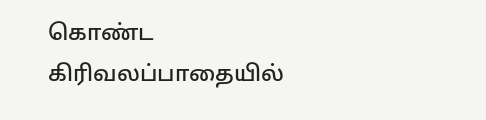கொண்ட கிரிவலப்பாதையில்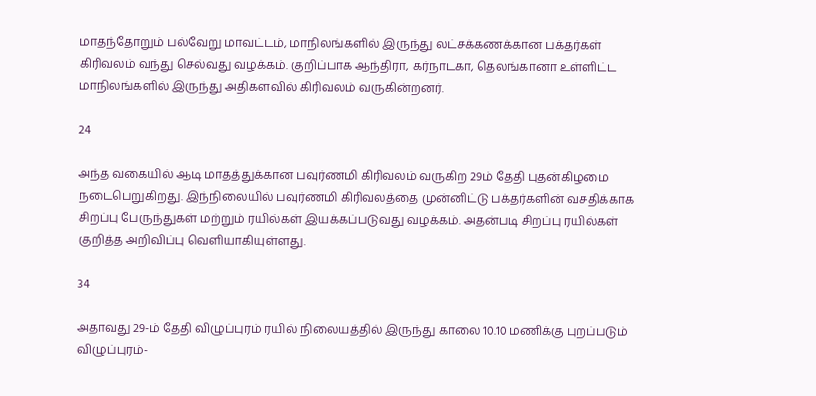மாதந்தோறும் பல்வேறு மாவட்டம், மாநிலங்களில் இருந்து லட்சக்கணக்கான பக்தர்கள் கிரிவலம் வந்து செல்வது வழக்கம். குறிப்பாக ஆந்திரா, கர்நாடகா, தெலங்கானா உள்ளிட்ட மாநிலங்களில் இருந்து அதிகளவில் கிரிவலம் வருகின்றனர்.

24

அந்த வகையில் ஆடி மாதத்துக்கான பவுர்ணமி கிரிவலம் வருகிற 29ம் தேதி புதன்கிழமை நடைபெறுகிறது. இந்நிலையில் பவுர்ணமி கிரிவலத்தை முன்னிட்டு பக்தர்களின் வசதிக்காக சிறப்பு பேருந்துகள் மற்றும் ரயில்கள் இயக்கப்படுவது வழக்கம். அதன்படி சிறப்பு ரயில்கள் குறித்த அறிவிப்பு வெளியாகியுள்ளது.

34

அதாவது 29-ம் தேதி விழுப்புரம் ரயில் நிலையத்தில் இருந்து காலை 10.10 மணிக்கு புறப்படும் விழுப்புரம்-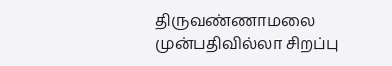திருவண்ணாமலை முன்பதிவில்லா சிறப்பு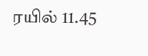ரயில் 11.45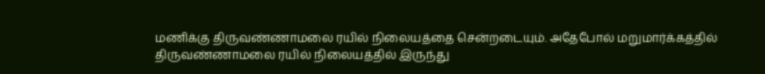மணிக்கு திருவண்ணாமலை ரயில் நிலையத்தை சென்றடையும். அதேபோல் மறுமார்க்கத்தில் திருவண்ணாமலை ரயில் நிலையத்தில் இருந்து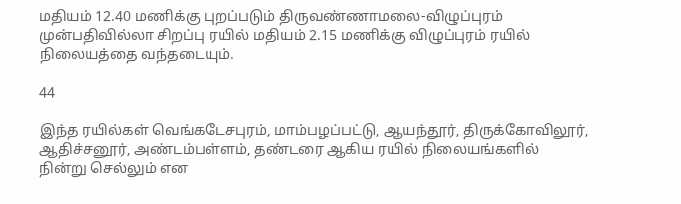மதியம் 12.40 மணிக்கு புறப்படும் திருவண்ணாமலை-விழுப்புரம் முன்பதிவில்லா சிறப்பு ரயில் மதியம் 2.15 மணிக்கு விழுப்புரம் ரயில் நிலையத்தை வந்தடையும்.

44

இந்த ரயில்கள் வெங்கடேசபுரம், மாம்பழப்பட்டு, ஆயந்தூர், திருக்கோவிலூர், ஆதிச்சனூர், அண்டம்பள்ளம், தண்டரை ஆகிய ரயில் நிலையங்களில் நின்று செல்லும் என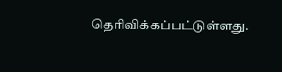தெரிவிக்கப்பட்டுள்ளது.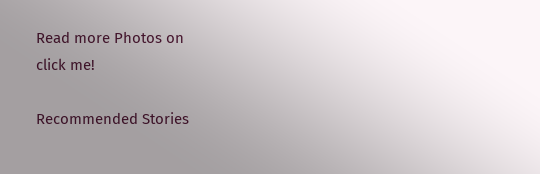Read more Photos on
click me!

Recommended Stories